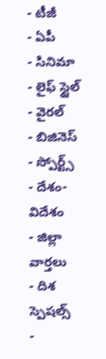- టీజీ
- ఏపీ
- సినిమా
- లైఫ్ స్టైల్
- వైరల్
- బిజినెస్
- స్పోర్ట్స్
- దేశం-విదేశం
- జిల్లా వార్తలు
- దిశ స్పెషల్స్
-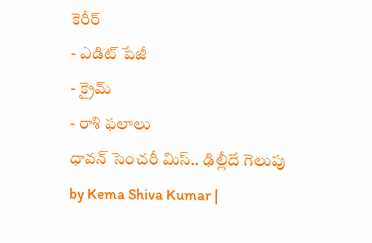కెరీర్
- ఎడిట్ పేజీ
- క్రైమ్
- రాశి ఫలాలు
ధావన్ సెంచరీ మిస్.. ఢిల్లీదే గెలుపు
by Kema Shiva Kumar |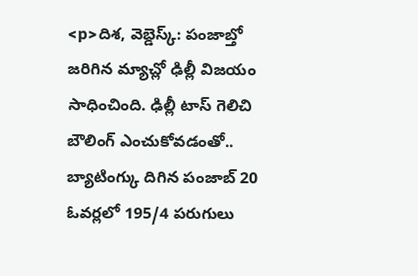<p>దిశ, వెబ్డెస్క్: పంజాబ్తో జరిగిన మ్యాచ్లో ఢిల్లీ విజయం సాధించింది. ఢిల్లీ టాస్ గెలిచి బౌలింగ్ ఎంచుకోవడంతో.. బ్యాటింగ్కు దిగిన పంజాబ్ 20 ఓవర్లలో 195/4 పరుగులు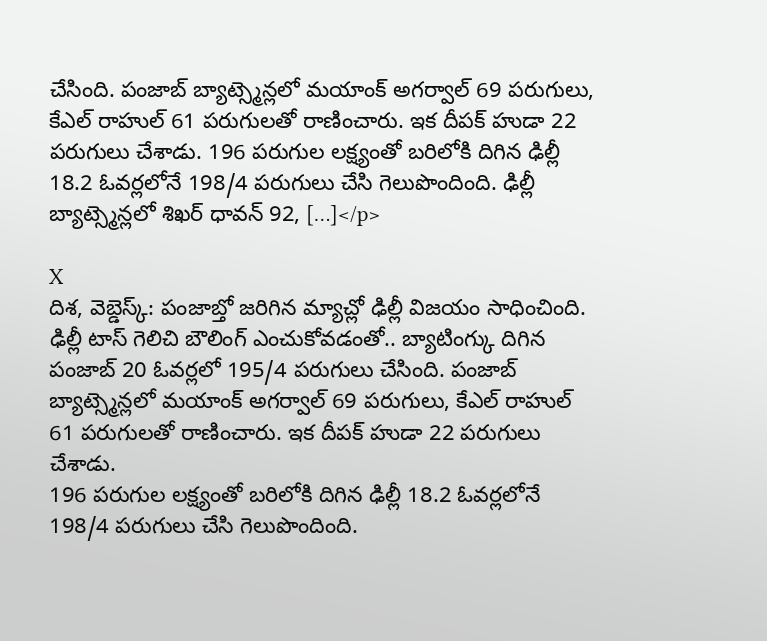చేసింది. పంజాబ్ బ్యాట్స్మెన్లలో మయాంక్ అగర్వాల్ 69 పరుగులు, కేఎల్ రాహుల్ 61 పరుగులతో రాణించారు. ఇక దీపక్ హుడా 22 పరుగులు చేశాడు. 196 పరుగుల లక్ష్యంతో బరిలోకి దిగిన ఢిల్లీ 18.2 ఓవర్లలోనే 198/4 పరుగులు చేసి గెలుపొందింది. ఢిల్లీ బ్యాట్స్మెన్లలో శిఖర్ ధావన్ 92, […]</p>

X
దిశ, వెబ్డెస్క్: పంజాబ్తో జరిగిన మ్యాచ్లో ఢిల్లీ విజయం సాధించింది. ఢిల్లీ టాస్ గెలిచి బౌలింగ్ ఎంచుకోవడంతో.. బ్యాటింగ్కు దిగిన పంజాబ్ 20 ఓవర్లలో 195/4 పరుగులు చేసింది. పంజాబ్ బ్యాట్స్మెన్లలో మయాంక్ అగర్వాల్ 69 పరుగులు, కేఎల్ రాహుల్ 61 పరుగులతో రాణించారు. ఇక దీపక్ హుడా 22 పరుగులు చేశాడు.
196 పరుగుల లక్ష్యంతో బరిలోకి దిగిన ఢిల్లీ 18.2 ఓవర్లలోనే 198/4 పరుగులు చేసి గెలుపొందింది.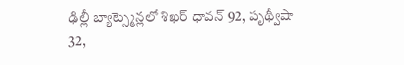ఢిల్లీ బ్యాట్స్మెన్లలో శిఖర్ ధావన్ 92, పృథ్వీషా 32,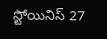స్టోయినిస్ 27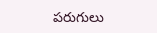పరుగులు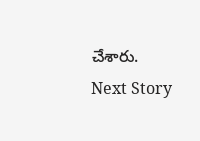చేశారు.
Next Story